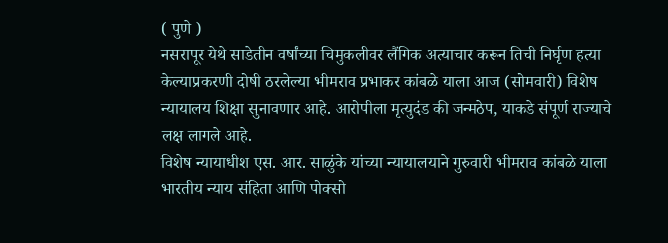( पुणे )
नसरापूर येथे साडेतीन वर्षांच्या चिमुकलीवर लैंगिक अत्याचार करून तिची निर्घृण हत्या केल्याप्रकरणी दोषी ठरलेल्या भीमराव प्रभाकर कांबळे याला आज (सोमवारी) विशेष न्यायालय शिक्षा सुनावणार आहे. आरोपीला मृत्युदंड की जन्मठेप, याकडे संपूर्ण राज्याचे लक्ष लागले आहे.
विशेष न्यायाधीश एस. आर. साळुंके यांच्या न्यायालयाने गुरुवारी भीमराव कांबळे याला भारतीय न्याय संहिता आणि पोक्सो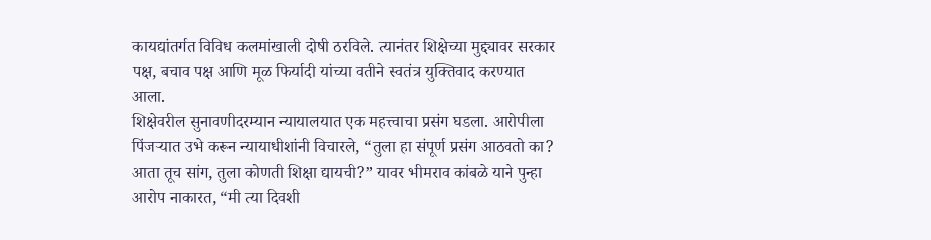कायद्यांतर्गत विविध कलमांखाली दोषी ठरविले. त्यानंतर शिक्षेच्या मुद्द्यावर सरकार पक्ष, बचाव पक्ष आणि मूळ फिर्यादी यांच्या वतीने स्वतंत्र युक्तिवाद करण्यात आला.
शिक्षेवरील सुनावणीदरम्यान न्यायालयात एक महत्त्वाचा प्रसंग घडला. आरोपीला पिंजऱ्यात उभे करून न्यायाधीशांनी विचारले, “तुला हा संपूर्ण प्रसंग आठवतो का? आता तूच सांग, तुला कोणती शिक्षा द्यायची?” यावर भीमराव कांबळे याने पुन्हा आरोप नाकारत, “मी त्या दिवशी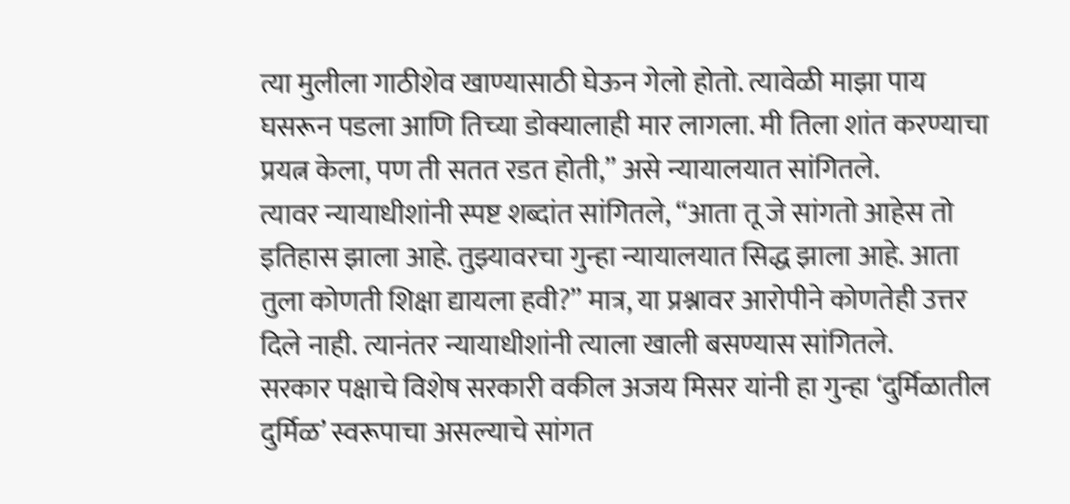त्या मुलीला गाठीशेव खाण्यासाठी घेऊन गेलो होतो. त्यावेळी माझा पाय घसरून पडला आणि तिच्या डोक्यालाही मार लागला. मी तिला शांत करण्याचा प्रयत्न केला, पण ती सतत रडत होती,” असे न्यायालयात सांगितले.
त्यावर न्यायाधीशांनी स्पष्ट शब्दांत सांगितले, “आता तू जे सांगतो आहेस तो इतिहास झाला आहे. तुझ्यावरचा गुन्हा न्यायालयात सिद्ध झाला आहे. आता तुला कोणती शिक्षा द्यायला हवी?” मात्र, या प्रश्नावर आरोपीने कोणतेही उत्तर दिले नाही. त्यानंतर न्यायाधीशांनी त्याला खाली बसण्यास सांगितले.
सरकार पक्षाचे विशेष सरकारी वकील अजय मिसर यांनी हा गुन्हा ‘दुर्मिळातील दुर्मिळ’ स्वरूपाचा असल्याचे सांगत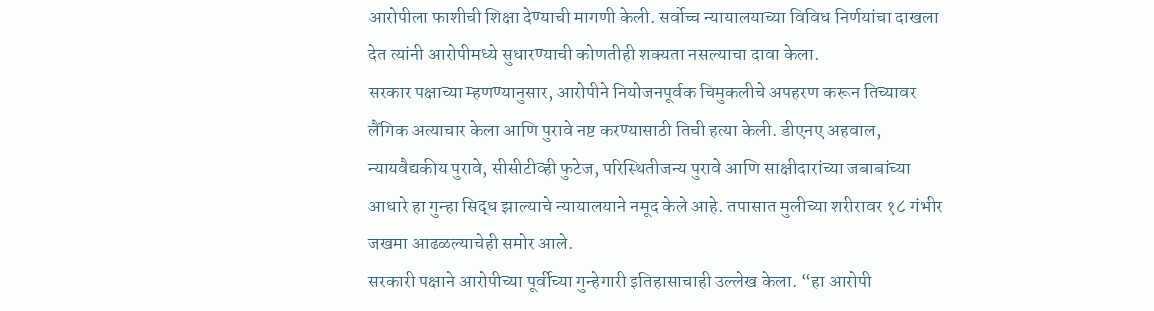आरोपीला फाशीची शिक्षा देण्याची मागणी केली. सर्वोच्च न्यायालयाच्या विविध निर्णयांचा दाखला देत त्यांनी आरोपीमध्ये सुधारण्याची कोणतीही शक्यता नसल्याचा दावा केला.
सरकार पक्षाच्या म्हणण्यानुसार, आरोपीने नियोजनपूर्वक चिमुकलीचे अपहरण करून तिच्यावर लैंगिक अत्याचार केला आणि पुरावे नष्ट करण्यासाठी तिची हत्या केली. डीएनए अहवाल, न्यायवैद्यकीय पुरावे, सीसीटीव्ही फुटेज, परिस्थितीजन्य पुरावे आणि साक्षीदारांच्या जबाबांच्या आधारे हा गुन्हा सिद्ध झाल्याचे न्यायालयाने नमूद केले आहे. तपासात मुलीच्या शरीरावर १८ गंभीर जखमा आढळल्याचेही समोर आले.
सरकारी पक्षाने आरोपीच्या पूर्वीच्या गुन्हेगारी इतिहासाचाही उल्लेख केला. “हा आरोपी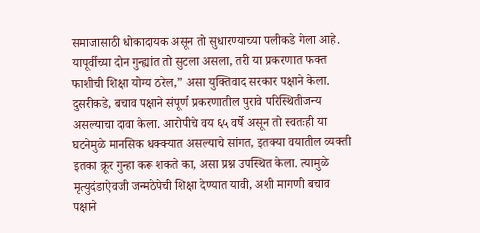समाजासाठी धोकादायक असून तो सुधारण्याच्या पलीकडे गेला आहे. यापूर्वीच्या दोन गुन्ह्यांत तो सुटला असला, तरी या प्रकरणात फक्त फाशीची शिक्षा योग्य ठरेल,” असा युक्तिवाद सरकार पक्षाने केला.
दुसरीकडे, बचाव पक्षाने संपूर्ण प्रकरणातील पुरावे परिस्थितीजन्य असल्याचा दावा केला. आरोपीचे वय ६५ वर्षे असून तो स्वतःही या घटनेमुळे मानसिक धक्क्यात असल्याचे सांगत, इतक्या वयातील व्यक्ती इतका क्रूर गुन्हा करू शकते का, असा प्रश्न उपस्थित केला. त्यामुळे मृत्युदंडाऐवजी जन्मठेपेची शिक्षा देण्यात यावी, अशी मागणी बचाव पक्षाने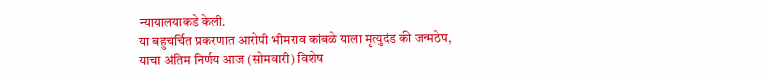न्यायालयाकडे केली.
या बहुचर्चित प्रकरणात आरोपी भीमराव कांबळे याला मृत्युदंड की जन्मठेप, याचा अंतिम निर्णय आज (सोमवारी) विशेष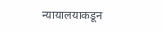न्यायालयाकडून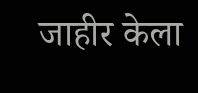जाहीर केला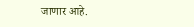जाणार आहे.